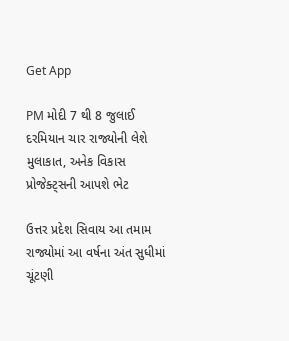Get App

PM મોદી 7 થી 8 જુલાઈ દરમિયાન ચાર રાજ્યોની લેશે મુલાકાત, અનેક વિકાસ પ્રોજેક્ટ્સની આપશે ભેટ

ઉત્તર પ્રદેશ સિવાય આ તમામ રાજ્યોમાં આ વર્ષના અંત સુધીમાં ચૂંટણી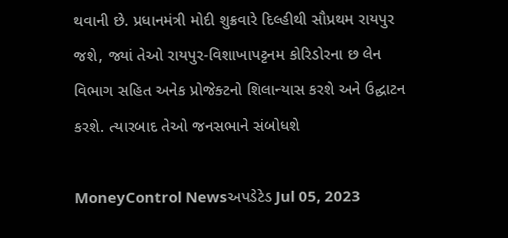થવાની છે. પ્રધાનમંત્રી મોદી શુક્રવારે દિલ્હીથી સૌપ્રથમ રાયપુર જશે, જ્યાં તેઓ રાયપુર-વિશાખાપટ્ટનમ કોરિડોરના છ લેન વિભાગ સહિત અનેક પ્રોજેક્ટનો શિલાન્યાસ કરશે અને ઉદ્ઘાટન કરશે. ત્યારબાદ તેઓ જનસભાને સંબોધશે

MoneyControl Newsઅપડેટેડ Jul 05, 2023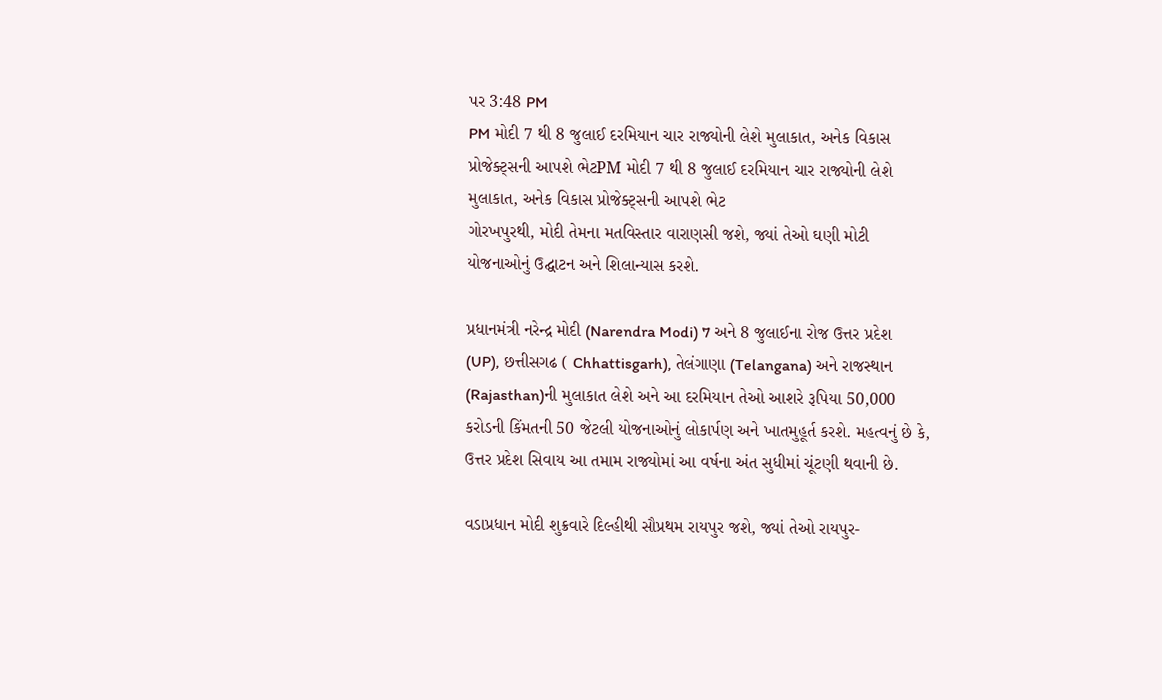પર 3:48 PM
PM મોદી 7 થી 8 જુલાઈ દરમિયાન ચાર રાજ્યોની લેશે મુલાકાત, અનેક વિકાસ પ્રોજેક્ટ્સની આપશે ભેટPM મોદી 7 થી 8 જુલાઈ દરમિયાન ચાર રાજ્યોની લેશે મુલાકાત, અનેક વિકાસ પ્રોજેક્ટ્સની આપશે ભેટ
ગોરખપુરથી, મોદી તેમના મતવિસ્તાર વારાણસી જશે, જ્યાં તેઓ ઘણી મોટી યોજનાઓનું ઉદ્ઘાટન અને શિલાન્યાસ કરશે.

પ્રધાનમંત્રી નરેન્દ્ર મોદી (Narendra Modi) 7 અને 8 જુલાઈના રોજ ઉત્તર પ્રદેશ (UP), છત્તીસગઢ ( Chhattisgarh), તેલંગાણા (Telangana) અને રાજસ્થાન (Rajasthan)ની મુલાકાત લેશે અને આ દરમિયાન તેઓ આશરે રૂપિયા 50,000 કરોડની કિંમતની 50 જેટલી યોજનાઓનું લોકાર્પણ અને ખાતમુહૂર્ત કરશે. મહત્વનું છે કે,  ઉત્તર પ્રદેશ સિવાય આ તમામ રાજ્યોમાં આ વર્ષના અંત સુધીમાં ચૂંટણી થવાની છે.

વડાપ્રધાન મોદી શુક્રવારે દિલ્હીથી સૌપ્રથમ રાયપુર જશે, જ્યાં તેઓ રાયપુર-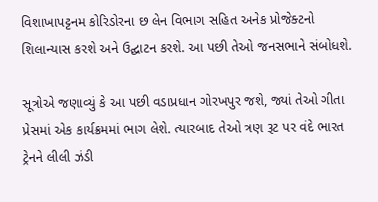વિશાખાપટ્ટનમ કોરિડોરના છ લેન વિભાગ સહિત અનેક પ્રોજેક્ટનો શિલાન્યાસ કરશે અને ઉદ્ઘાટન કરશે. આ પછી તેઓ જનસભાને સંબોધશે.

સૂત્રોએ જણાવ્યું કે આ પછી વડાપ્રધાન ગોરખપુર જશે, જ્યાં તેઓ ગીતા પ્રેસમાં એક કાર્યક્રમમાં ભાગ લેશે. ત્યારબાદ તેઓ ત્રણ રૂટ પર વંદે ભારત ટ્રેનને લીલી ઝંડી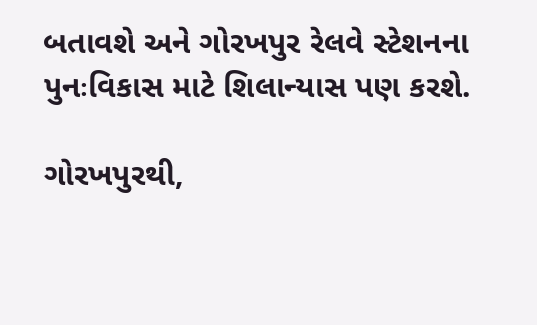બતાવશે અને ગોરખપુર રેલવે સ્ટેશનના પુનઃવિકાસ માટે શિલાન્યાસ પણ કરશે.

ગોરખપુરથી,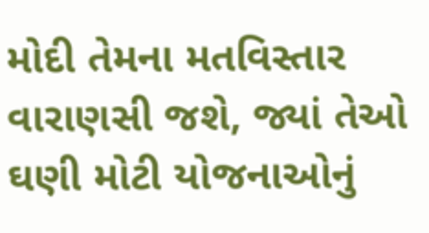મોદી તેમના મતવિસ્તાર વારાણસી જશે, જ્યાં તેઓ ઘણી મોટી યોજનાઓનું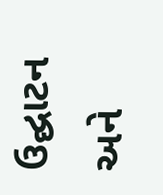ઉદ્ઘાટન અને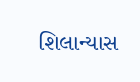શિલાન્યાસ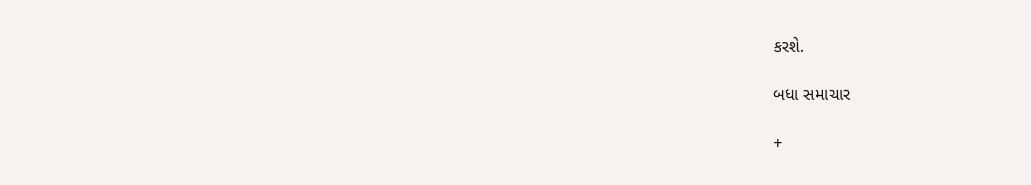કરશે.

બધા સમાચાર

+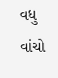વધુ વાંચો